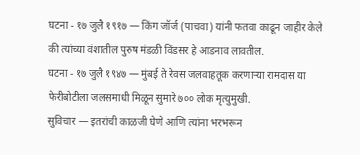घटना - १७ जुलै १९१७ — किंग जॉर्ज (पाचवा) यांनी फतवा काढून जाहीर केले की त्यांच्या वंशातील पुरुष मंडळी विंडसर हे आडनाव लावतील.
घटना - १७ जुलै १९४७ — मुंबई ते रेवस जलवाहतूक करणाऱ्या रामदास या फेरीबोटीला जलसमाधी मिळून सुमारे ७०० लोक मृत्युमुखी.
सुविचार — इतरांची काळजी घेणे आणि त्यांना भरभरून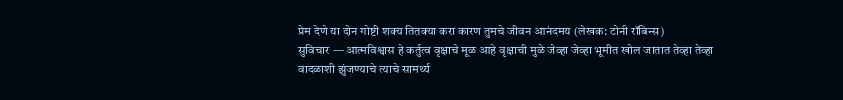प्रेम देणे या दोन गोष्टी शक्य तितक्या करा कारण तुमचे जीवन आनंदमय (लेखक: टोनी रॉबिन्स)
सुविचार — आत्मविश्वास हे कर्तुत्व वृक्षाचे मूळ आहे वृक्षाची मुळे जेव्हा जेव्हा भूमीत खोल जातात तेव्हा तेव्हा वादळाशी झुंजण्याचे त्याचे सामर्थ्य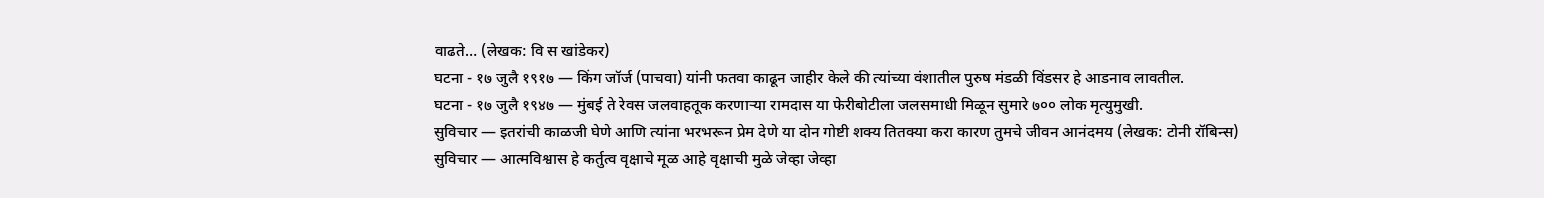वाढते… (लेखक: वि स खांडेकर)
घटना - १७ जुलै १९१७ — किंग जॉर्ज (पाचवा) यांनी फतवा काढून जाहीर केले की त्यांच्या वंशातील पुरुष मंडळी विंडसर हे आडनाव लावतील.
घटना - १७ जुलै १९४७ — मुंबई ते रेवस जलवाहतूक करणाऱ्या रामदास या फेरीबोटीला जलसमाधी मिळून सुमारे ७०० लोक मृत्युमुखी.
सुविचार — इतरांची काळजी घेणे आणि त्यांना भरभरून प्रेम देणे या दोन गोष्टी शक्य तितक्या करा कारण तुमचे जीवन आनंदमय (लेखक: टोनी रॉबिन्स)
सुविचार — आत्मविश्वास हे कर्तुत्व वृक्षाचे मूळ आहे वृक्षाची मुळे जेव्हा जेव्हा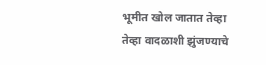भूमीत खोल जातात तेव्हा तेव्हा वादळाशी झुंजण्याचे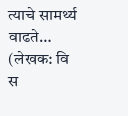त्याचे सामर्थ्य वाढते… (लेखक: वि स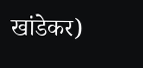खांडेकर)